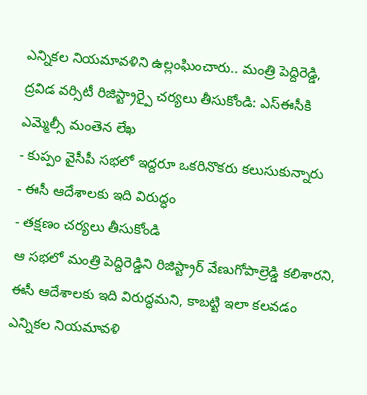ఎన్నికల నియమావళిని ఉల్లంఘించారు.. మంత్రి పెద్దిరెడ్డి, ద్రవిడ వర్సిటీ రిజిస్ట్రార్పై చర్యలు తీసుకోండి: ఎస్ఈసీకి ఎమ్మెల్సీ మంతెన లేఖ
- కుప్పం వైసీపీ సభలో ఇద్దరూ ఒకరినొకరు కలుసుకున్నారు
- ఈసీ ఆదేశాలకు ఇది విరుద్ధం
- తక్షణం చర్యలు తీసుకోండి
ఆ సభలో మంత్రి పెద్దిరెడ్డిని రిజిస్ట్రార్ వేణుగోపాల్రెడ్డి కలిశారని, ఈసీ ఆదేశాలకు ఇది విరుద్ధమని, కాబట్టి ఇలా కలవడం ఎన్నికల నియమావళి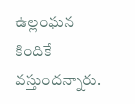ఉల్లంఘన కిందికే వస్తుందన్నారు.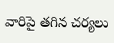వారిపై తగిన చర్యలు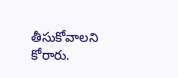తీసుకోవాలని కోరారు.